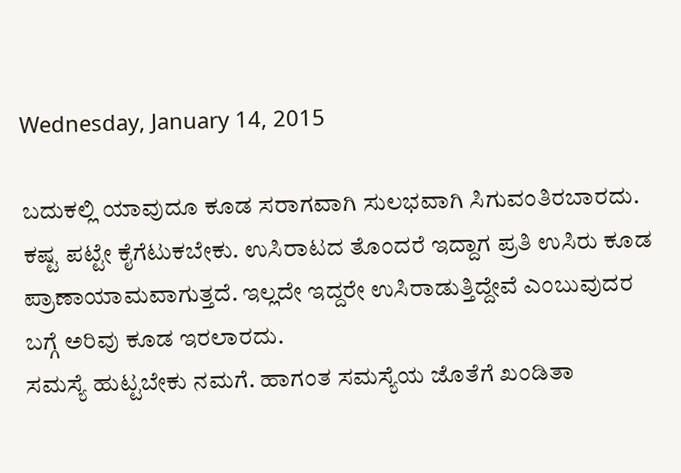Wednesday, January 14, 2015

ಬದುಕಲ್ಲಿ ಯಾವುದೂ ಕೂಡ ಸರಾಗವಾಗಿ ಸುಲಭವಾಗಿ ಸಿಗುವಂತಿರಬಾರದು.
ಕಷ್ಟ ಪಟ್ಟೇ ಕೈಗೆಟುಕಬೇಕು. ಉಸಿರಾಟದ ತೊಂದರೆ ಇದ್ದಾಗ ಪ್ರತಿ ಉಸಿರು ಕೂಡ ಪ್ರಾಣಾಯಾಮವಾಗುತ್ತದೆ. ಇಲ್ಲದೇ ಇದ್ದರೇ ಉಸಿರಾಡುತ್ತಿದ್ದೇವೆ ಎಂಬುವುದರ ಬಗ್ಗೆ ಅರಿವು ಕೂಡ ಇರಲಾರದು.
ಸಮಸ್ಯೆ ಹುಟ್ಟಬೇಕು ನಮಗೆ. ಹಾಗಂತ ಸಮಸ್ಯೆಯ ಜೊತೆಗೆ ಖಂಡಿತಾ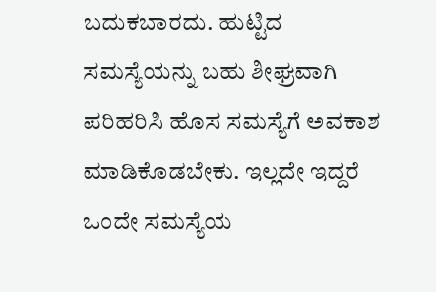ಬದುಕಬಾರದು. ಹುಟ್ಟಿದ ಸಮಸ್ಯೆಯನ್ನು ಬಹು ಶೀಘ್ರವಾಗಿ ಪರಿಹರಿಸಿ ಹೊಸ ಸಮಸ್ಯೆಗೆ ಅವಕಾಶ ಮಾಡಿಕೊಡಬೇಕು. ಇಲ್ಲದೇ ಇದ್ದರೆ ಒಂದೇ ಸಮಸ್ಯೆಯ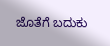ಜೊತೆಗೆ ಬದುಕು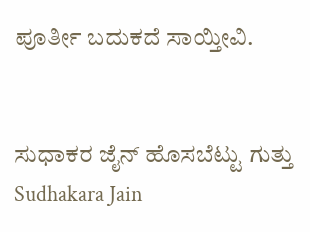ಪೂರ್ತೀ ಬದುಕದೆ ಸಾಯ್ತೀವಿ.


ಸುಧಾಕರ ಜೈನ್ ಹೊಸಬೆಟ್ಟು ಗುತ್ತು
Sudhakara Jain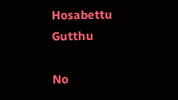Hosabettu Gutthu

No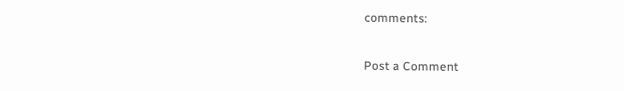comments:

Post a Comment